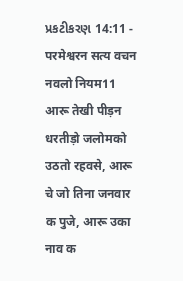પ્રકટીકરણ 14:11 - परमेश्वरन सत्य वचन नवलो नियम11 आरू तेखी पीड़न धरतीड़ो जलोमको उठतो रहवसे, आरू चे जो तिना जनवार क पुजे, आरू उका नाव क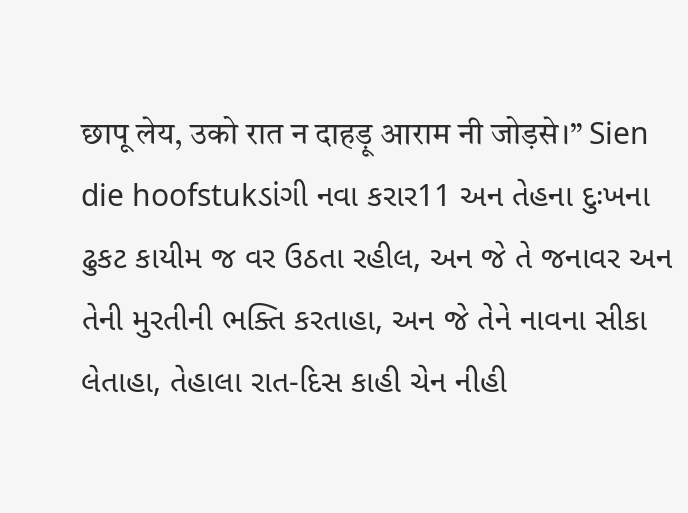छापू लेय, उको रात न दाहड़ू आराम नी जोड़से।” Sien die hoofstukડાંગી નવા કરાર11 અન તેહના દુઃખના ઢુકટ કાયીમ જ વર ઉઠતા રહીલ, અન જે તે જનાવર અન તેની મુરતીની ભક્તિ કરતાહા, અન જે તેને નાવના સીકા લેતાહા, તેહાલા રાત-દિસ કાહી ચેન નીહી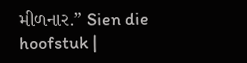મીળનાર.” Sien die hoofstuk |